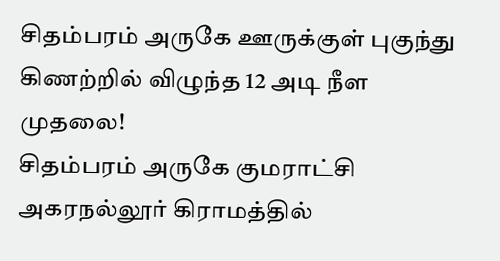சிதம்பரம் அருகே ஊருக்குள் புகுந்து கிணற்றில் விழுந்த 12 அடி நீள முதலை!
சிதம்பரம் அருகே குமராட்சி அகரநல்லூர் கிராமத்தில்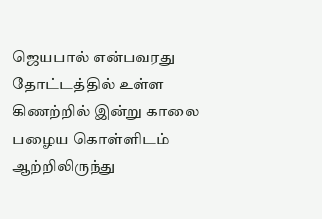ஜெயபால் என்பவரது தோட்டத்தில் உள்ள கிணற்றில் இன்று காலை பழைய கொள்ளிடம் ஆற்றிலிருந்து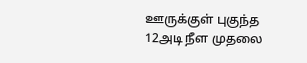ஊருக்குள் புகுந்த 12அடி நீள முதலை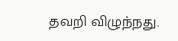தவறி விழுந்நது.